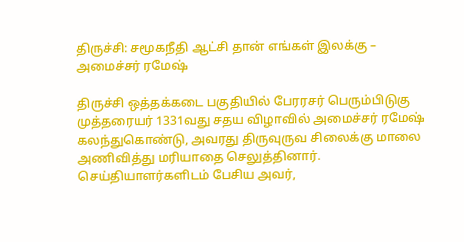திருச்சி: சமூகநீதி ஆட்சி தான் எங்கள் இலக்கு – அமைச்சர் ரமேஷ்

திருச்சி ஒத்தக்கடை பகுதியில் பேரரசர் பெரும்பிடுகு முத்தரையர் 1331வது சதய விழாவில் அமைச்சர் ரமேஷ் கலந்துகொண்டு, அவரது திருவுருவ சிலைக்கு மாலை அணிவித்து மரியாதை செலுத்தினார். செய்தியாளர்களிடம் பேசிய அவர்,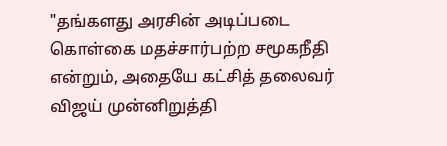"தங்களது அரசின் அடிப்படை கொள்கை மதச்சார்பற்ற சமூகநீதி என்றும், அதையே கட்சித் தலைவர் விஜய் முன்னிறுத்தி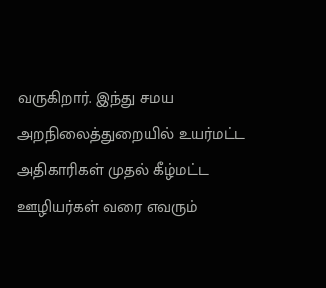வருகிறார். இந்து சமய அறநிலைத்துறையில் உயர்மட்ட அதிகாரிகள் முதல் கீழ்மட்ட ஊழியர்கள் வரை எவரும்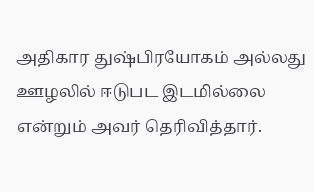அதிகார துஷ்பிரயோகம் அல்லது ஊழலில் ஈடுபட இடமில்லை என்றும் அவர் தெரிவித்தார்.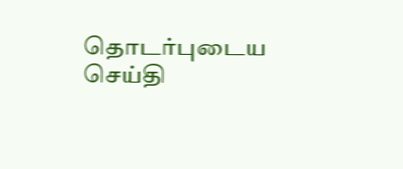தொடர்புடைய செய்தி